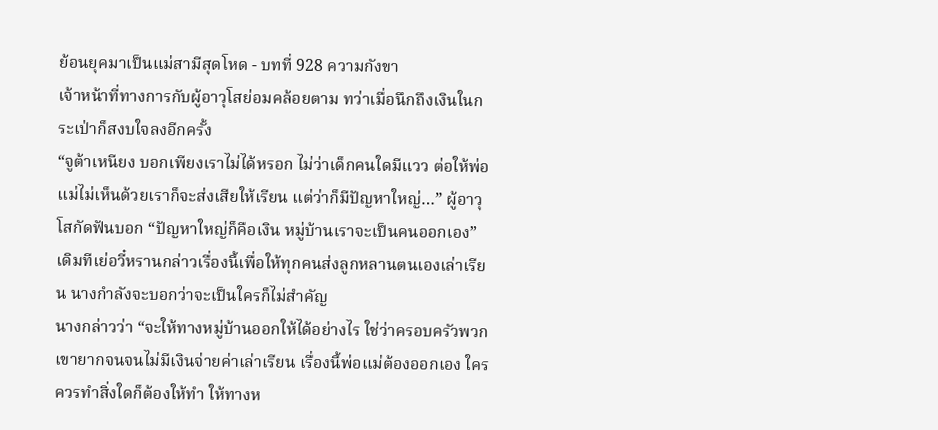ย้อนยุคมาเป็นแม่สามีสุดโหด - บทที่ 928 ความกังขา
เจ้าหน้าที่ทางการกับผู้อาวุโสย่อมคล้อยตาม ทว่าเมื่อนึกถึงเงินในกระเป่าก็สงบใจลงอีกครั้ง
“จูต้าเหนียง บอกเพียงเราไม่ได้หรอก ไม่ว่าเด็กคนใดมีแวว ต่อให้พ่อแม่ไม่เห็นด้วยเราก็จะส่งเสียให้เรียน แต่ว่าก็มีปัญหาใหญ่…” ผู้อาวุโสกัดฟันบอก “ปัญหาใหญ่ก็คือเงิน หมู่บ้านเราจะเป็นคนออกเอง”
เดิมทีเย่อวี๋หรานกล่าวเรื่องนี้เพื่อให้ทุกคนส่งลูกหลานตนเองเล่าเรียน นางกำลังจะบอกว่าจะเป็นใครก็ไม่สำคัญ
นางกล่าวว่า “จะให้ทางหมู่บ้านออกให้ได้อย่างไร ใช่ว่าครอบครัวพวกเขายากจนจนไม่มีเงินจ่ายค่าเล่าเรียน เรื่องนี้พ่อแม่ต้องออกเอง ใครควรทำสิ่งใดก็ต้องให้ทำ ให้ทางห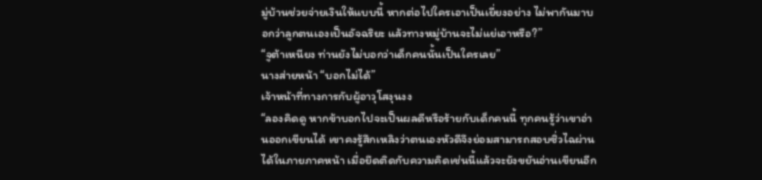มู่บ้านช่วยจ่ายเงินให้แบบนี้ หากต่อไปใครเอาเป็นเยี่ยงอย่าง ไม่พากันมาบอกว่าลูกตนเองเป็นอัจฉริยะ แล้วทางหมู่บ้านจะไม่แย่เอาหรือ?”
“จูต้าเหนียง ท่านยังไม่บอกว่าเด็กคนนั้นเป็นใครเลย”
นางส่ายหน้า “บอกไม่ได้”
เจ้าหน้าที่ทางการกับผู้อาวุโสงุนงง
“ลองคิดดู หากข้าบอกไปจะเป็นผลดีหรือร้ายกับเด็กคนนี้ ทุกคนรู้ว่าเขาอ่านออกเขียนได้ เขาคงรู้สึกเหลิงว่าตนเองหัวดีจึงย่อมสามารถสอบซิ่วไฉผ่านได้ในภายภาคหน้า เมื่อยึดติดกับความคิดเช่นนี้แล้วจะยังขยันอ่านเขียนอีก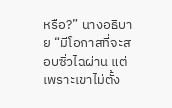หรือ?” นางอธิบาย “มีโอกาสที่จะสอบซิ่วไฉผ่าน แต่เพราะเขาไม่ตั้ง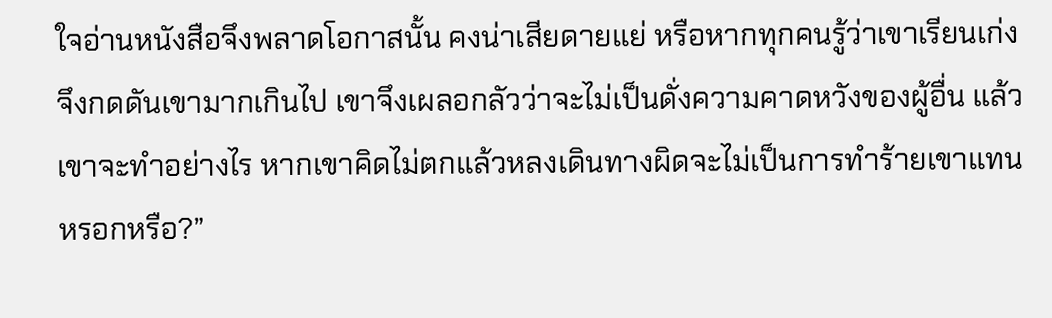ใจอ่านหนังสือจึงพลาดโอกาสนั้น คงน่าเสียดายแย่ หรือหากทุกคนรู้ว่าเขาเรียนเก่งจึงกดดันเขามากเกินไป เขาจึงเผลอกลัวว่าจะไม่เป็นดั่งความคาดหวังของผู้อื่น แล้วเขาจะทำอย่างไร หากเขาคิดไม่ตกแล้วหลงเดินทางผิดจะไม่เป็นการทำร้ายเขาแทนหรอกหรือ?”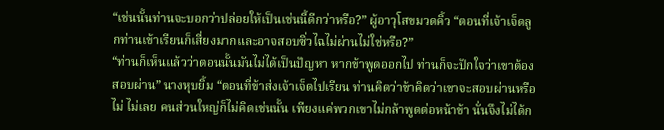“เช่นนั้นท่านจะบอกว่าปล่อยให้เป็นเช่นนี้ดีกว่าหรือ?” ผู้อาวุโสขมวดคิ้ว “ตอนที่เจ้าเจ็ดลูกท่านเข้าเรียนก็เสี่ยงมากและอาจสอบซิ่วไฉไม่ผ่านไม่ใช่หรือ?”
“ท่านก็เห็นแล้วว่าตอนนั้นมันไม่ได้เป็นปัญหา หากข้าพูดออกไป ท่านก็จะปักใจว่าเขาต้องสอบผ่าน” นางหุบยิ้ม “ตอนที่ข้าส่งเจ้าเจ็ดไปเรียน ท่านคิดว่าข้าคิดว่าเขาจะสอบผ่านหรือไม่ ไม่เลย คนส่วนใหญ่ก็ไม่คิดเช่นนั้น เพียงแค่พวกเขาไม่กล้าพูดต่อหน้าข้า นั่นจึงไม่ได้ก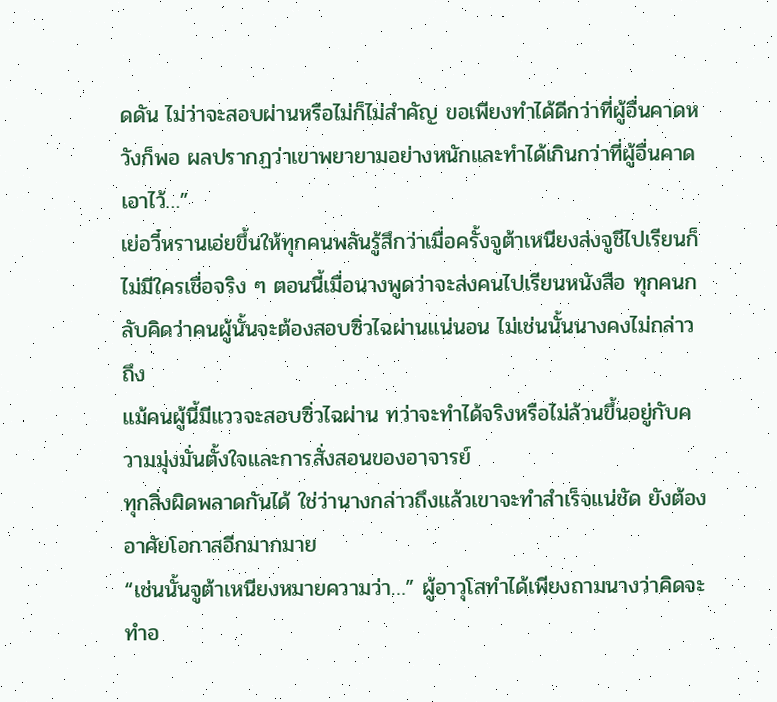ดดัน ไม่ว่าจะสอบผ่านหรือไม่ก็ไม่สำคัญ ขอเพียงทำได้ดีกว่าที่ผู้อื่นคาดหวังก็พอ ผลปรากฏว่าเขาพยายามอย่างหนักและทำได้เกินกว่าที่ผู้อื่นคาดเอาไว้…”
เย่อวี๋หรานเอ่ยขึ้นให้ทุกคนพลันรู้สึกว่าเมื่อครั้งจูต้าเหนียงส่งจูชีไปเรียนก็ไม่มีใครเชื่อจริง ๆ ตอนนี้เมื่อนางพูดว่าจะส่งคนไปเรียนหนังสือ ทุกคนกลับคิดว่าคนผู้นั้นจะต้องสอบซิ่วไฉผ่านแน่นอน ไม่เช่นนั้นนางคงไม่กล่าวถึง
แม้คนผู้นี้มีแววจะสอบซิ่วไฉผ่าน ทว่าจะทำได้จริงหรือไม่ล้วนขึ้นอยู่กับความมุ่งมั่นตั้งใจและการสั่งสอนของอาจารย์
ทุกสิ่งผิดพลาดกันได้ ใช่ว่านางกล่าวถึงแล้วเขาจะทำสำเร็จแน่ชัด ยังต้องอาศัยโอกาสอีกมากมาย
“เช่นนั้นจูต้าเหนียงหมายความว่า…” ผู้อาวุโสทำได้เพียงถามนางว่าคิดจะทำอ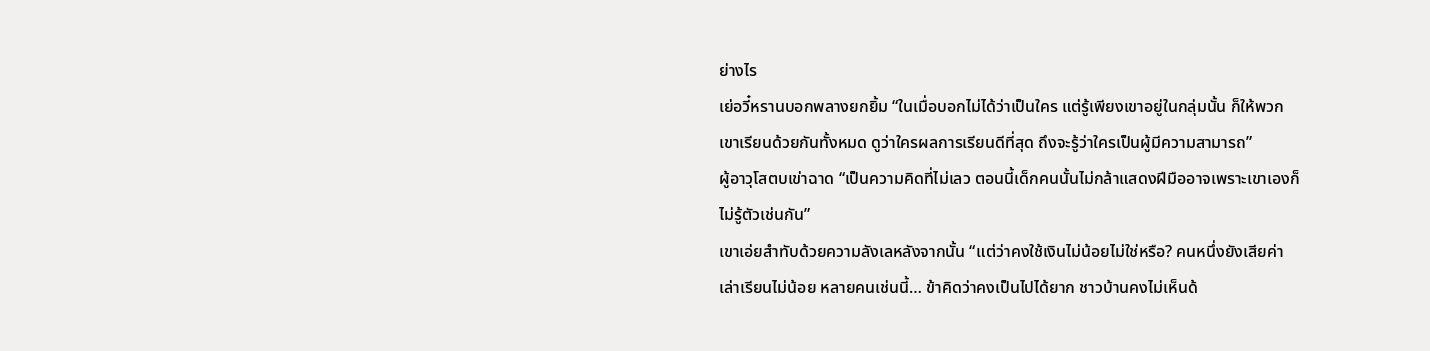ย่างไร
เย่อวี๋หรานบอกพลางยกยิ้ม “ในเมื่อบอกไม่ได้ว่าเป็นใคร แต่รู้เพียงเขาอยู่ในกลุ่มนั้น ก็ให้พวกเขาเรียนด้วยกันทั้งหมด ดูว่าใครผลการเรียนดีที่สุด ถึงจะรู้ว่าใครเป็นผู้มีความสามารถ”
ผู้อาวุโสตบเข่าฉาด “เป็นความคิดที่ไม่เลว ตอนนี้เด็กคนนั้นไม่กล้าแสดงฝีมืออาจเพราะเขาเองก็ไม่รู้ตัวเช่นกัน”
เขาเอ่ยสำทับด้วยความลังเลหลังจากนั้น “แต่ว่าคงใช้เงินไม่น้อยไม่ใช่หรือ? คนหนึ่งยังเสียค่าเล่าเรียนไม่น้อย หลายคนเช่นนี้… ข้าคิดว่าคงเป็นไปได้ยาก ชาวบ้านคงไม่เห็นด้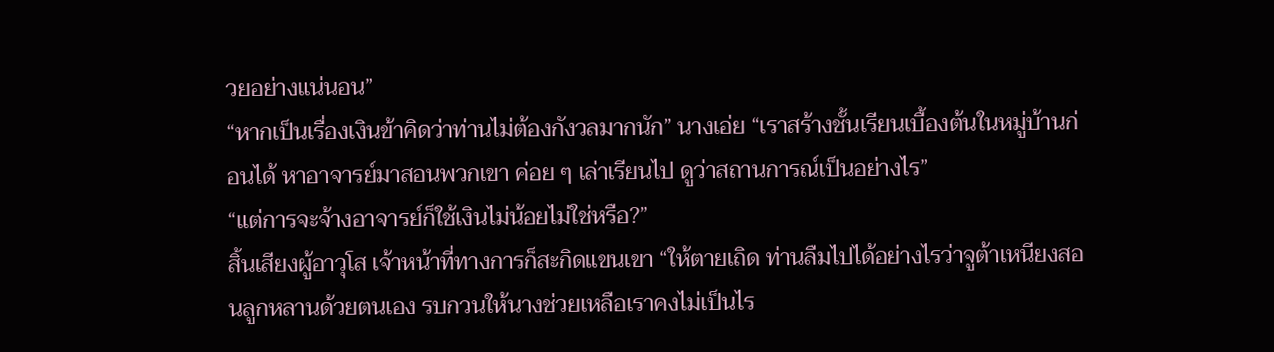วยอย่างแน่นอน”
“หากเป็นเรื่องเงินข้าคิดว่าท่านไม่ต้องกังวลมากนัก” นางเอ่ย “เราสร้างชั้นเรียนเบื้องต้นในหมู่บ้านก่อนได้ หาอาจารย์มาสอนพวกเขา ค่อย ๆ เล่าเรียนไป ดูว่าสถานการณ์เป็นอย่างไร”
“แต่การจะจ้างอาจารย์ก็ใช้เงินไม่น้อยไม่ใช่หรือ?”
สิ้นเสียงผู้อาวุโส เจ้าหน้าที่ทางการก็สะกิดแขนเขา “ให้ตายเถิด ท่านลืมไปได้อย่างไรว่าจูต้าเหนียงสอนลูกหลานด้วยตนเอง รบกวนให้นางช่วยเหลือเราคงไม่เป็นไร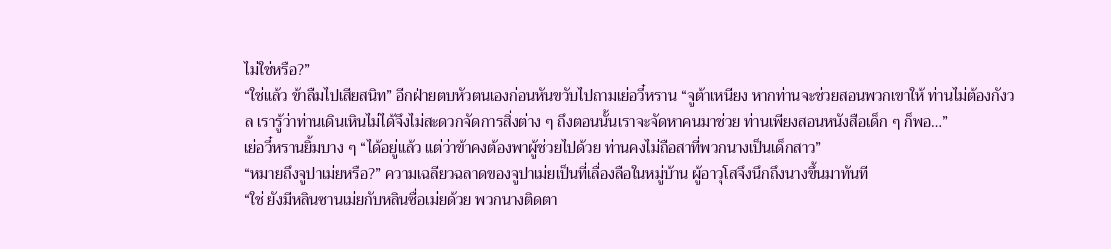ไม่ใช่หรือ?”
“ใช่แล้ว ข้าลืมไปเสียสนิท” อีกฝ่ายตบหัวตนเองก่อนหันขวับไปถามเย่อวี๋หราน “จูต้าเหนียง หากท่านจะช่วยสอนพวกเขาให้ ท่านไม่ต้องกังวล เรารู้ว่าท่านเดินเหินไม่ได้จึงไม่สะดวกจัดการสิ่งต่าง ๆ ถึงตอนนั้นเราจะจัดหาคนมาช่วย ท่านเพียงสอนหนังสือเด็ก ๆ ก็พอ…”
เย่อวี๋หรานยิ้มบาง ๆ “ได้อยู่แล้ว แต่ว่าข้าคงต้องพาผู้ช่วยไปด้วย ท่านคงไม่ถือสาที่พวกนางเป็นเด็กสาว”
“หมายถึงจูปาเม่ยหรือ?” ความเฉลียวฉลาดของจูปาเม่ยเป็นที่เลื่องลือในหมู่บ้าน ผู้อาวุโสจึงนึกถึงนางขึ้นมาทันที
“ใช่ ยังมีหลินซานเม่ยกับหลินซื่อเม่ยด้วย พวกนางติดตา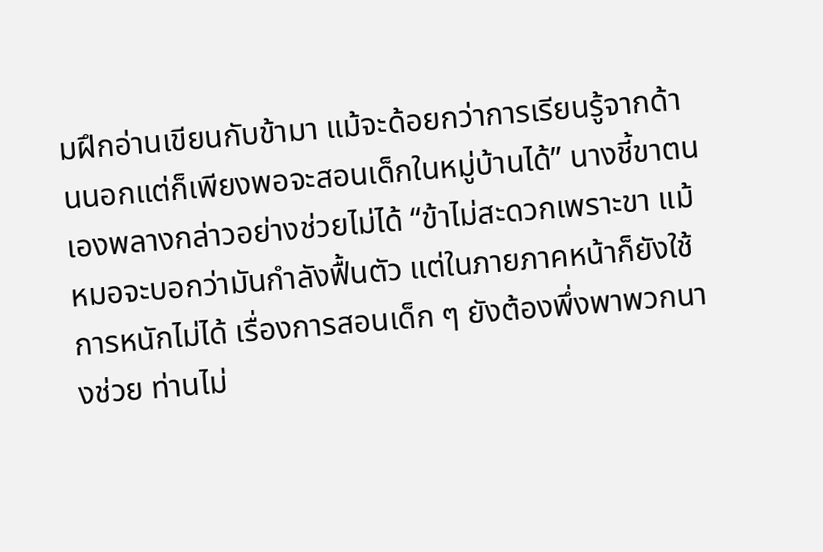มฝึกอ่านเขียนกับข้ามา แม้จะด้อยกว่าการเรียนรู้จากด้านนอกแต่ก็เพียงพอจะสอนเด็กในหมู่บ้านได้” นางชี้ขาตนเองพลางกล่าวอย่างช่วยไม่ได้ “ข้าไม่สะดวกเพราะขา แม้หมอจะบอกว่ามันกำลังฟื้นตัว แต่ในภายภาคหน้าก็ยังใช้การหนักไม่ได้ เรื่องการสอนเด็ก ๆ ยังต้องพึ่งพาพวกนางช่วย ท่านไม่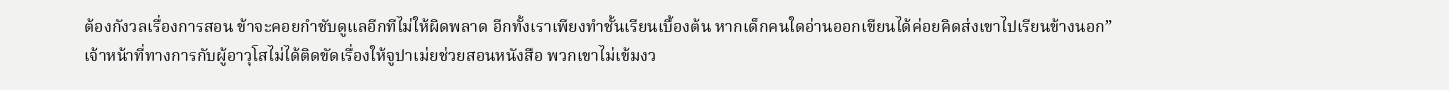ต้องกังวลเรื่องการสอน ข้าจะคอยกำชับดูแลอีกทีไม่ให้ผิดพลาด อีกทั้งเราเพียงทำชั้นเรียนเบื้องต้น หากเด็กคนใดอ่านออกเขียนได้ค่อยคิดส่งเขาไปเรียนข้างนอก”
เจ้าหน้าที่ทางการกับผู้อาวุโสไม่ได้ติดขัดเรื่องให้จูปาเม่ยช่วยสอนหนังสือ พวกเขาไม่เข้มงว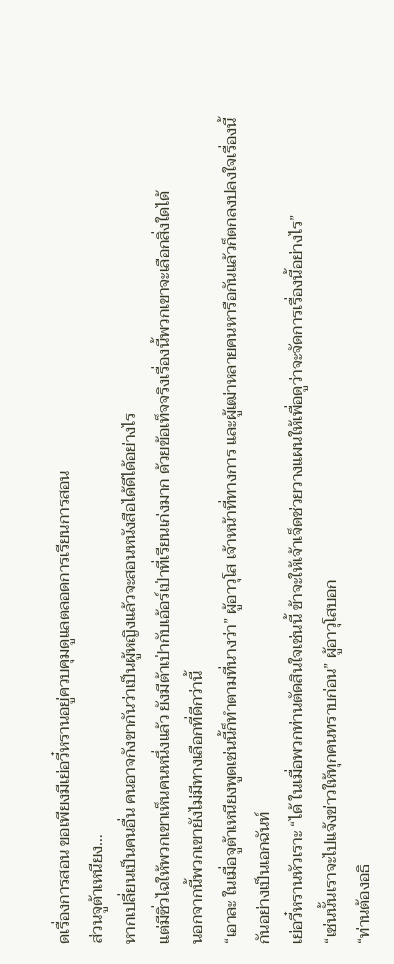ดเรื่องการสอน ขอเพียงมีเย่อวี๋หรานอยู่ควบคุมดูแลตลอดการเรียนการสอน
ส่วนจูต้าเหนียง…
หากเปลี่ยนเป็นคนอื่น คนอาจกังขากันว่าเป็นผู้หญิงแล้วจะสอนหนังสือได้ดีได้อย่างไร
แต่มีซิ่วไฉให้พวกเขาเห็นคนหนึ่งแล้ว ยังมีต้าเป่ากับเอ้อร์เป่าที่เรียนเก่งมาก ด้วยข้อเท็จจริงเรื่องนี้พวกเขาจะเลือกสิ่งใดได้
นอกจากนี้พวกเขายังไม่มีทางเลือกที่ดีกว่านี้
“เอาละ ในเมื่อจูต้าเหนียงพูดเช่นนี้ก็ทำตามที่นางว่า” ผู้อาวุโส เจ้าหน้าที่ทางการ และผู้เฒ่าหลายคนหารือกันแล้วก็ตกลงปลงใจเรื่องนี้กันอย่างเป็นเอกฉันท์
เย่อวี๋หรานหัวเราะ “ได้ ในเมื่อพวกท่านตัดสินใจเช่นนี้ ข้าจะให้เจ้าเจ็ดช่วยวางแผนให้เพื่อดูว่าจะจัดการเรื่องนี้อย่างไร”
“เช่นนั้นเราจะไปแจ้งข่าวให้ทุกคนทราบก่อน” ผู้อาวุโสบอก
“ท่านต้องอธิ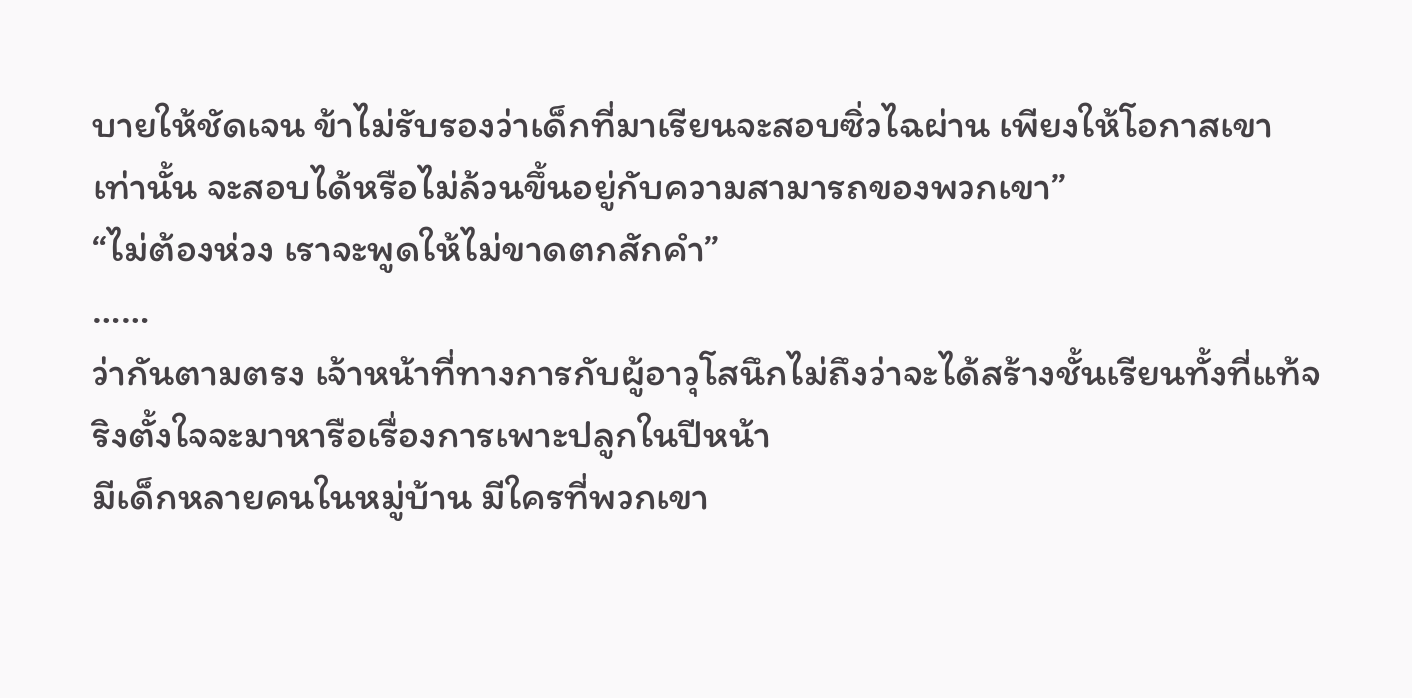บายให้ชัดเจน ข้าไม่รับรองว่าเด็กที่มาเรียนจะสอบซิ่วไฉผ่าน เพียงให้โอกาสเขาเท่านั้น จะสอบได้หรือไม่ล้วนขึ้นอยู่กับความสามารถของพวกเขา”
“ไม่ต้องห่วง เราจะพูดให้ไม่ขาดตกสักคำ”
……
ว่ากันตามตรง เจ้าหน้าที่ทางการกับผู้อาวุโสนึกไม่ถึงว่าจะได้สร้างชั้นเรียนทั้งที่แท้จริงตั้งใจจะมาหารือเรื่องการเพาะปลูกในปีหน้า
มีเด็กหลายคนในหมู่บ้าน มีใครที่พวกเขา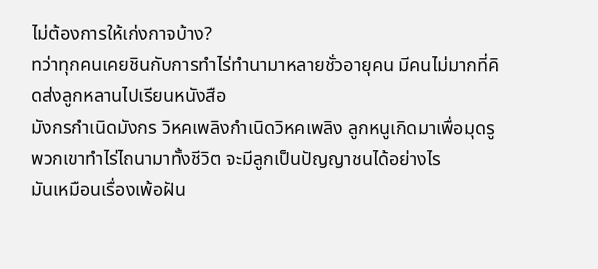ไม่ต้องการให้เก่งกาจบ้าง?
ทว่าทุกคนเคยชินกับการทำไร่ทำนามาหลายชั่วอายุคน มีคนไม่มากที่คิดส่งลูกหลานไปเรียนหนังสือ
มังกรกำเนิดมังกร วิหคเพลิงกำเนิดวิหคเพลิง ลูกหนูเกิดมาเพื่อมุดรู พวกเขาทำไร่ไถนามาทั้งชีวิต จะมีลูกเป็นปัญญาชนได้อย่างไร
มันเหมือนเรื่องเพ้อฝัน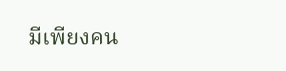มีเพียงคน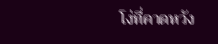โง่ที่คาดหวัง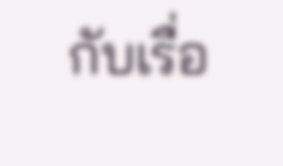กับเรื่อ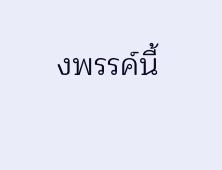งพรรค์นี้